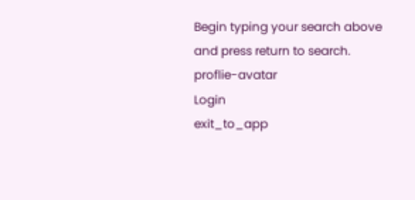Begin typing your search above and press return to search.
proflie-avatar
Login
exit_to_app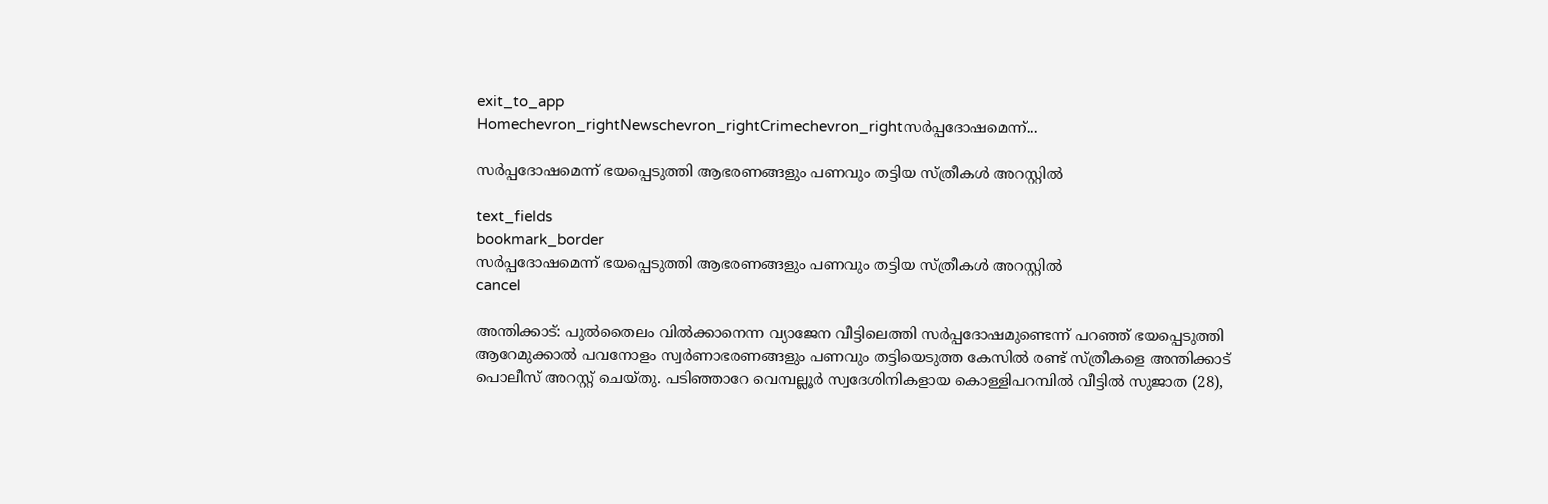exit_to_app
Homechevron_rightNewschevron_rightCrimechevron_rightസർപ്പദോഷമെന്ന്...

സർപ്പദോഷമെന്ന് ഭയപ്പെടുത്തി ആഭരണങ്ങളും പണവും തട്ടിയ സ്ത്രീകൾ അറസ്റ്റിൽ

text_fields
bookmark_border
സർപ്പദോഷമെന്ന് ഭയപ്പെടുത്തി ആഭരണങ്ങളും പണവും തട്ടിയ സ്ത്രീകൾ അറസ്റ്റിൽ
cancel

അന്തിക്കാട്: പുൽതൈലം വിൽക്കാനെന്ന വ്യാജേന വീട്ടിലെത്തി സർപ്പദോഷമുണ്ടെന്ന് പറഞ്ഞ് ഭയപ്പെടുത്തി ആറേമുക്കാൽ പവനോളം സ്വർണാഭരണങ്ങളും പണവും തട്ടിയെടുത്ത കേസിൽ രണ്ട് സ്ത്രീകളെ അന്തിക്കാട് പൊലീസ് അറസ്റ്റ് ചെയ്തു. പടിഞ്ഞാറേ വെമ്പല്ലൂർ സ്വദേശിനികളായ കൊള്ളിപറമ്പിൽ വീട്ടിൽ സുജാത (28),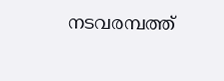നടവരമ്പത്ത്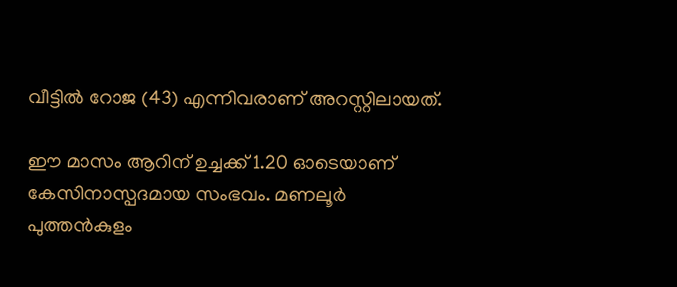വീട്ടിൽ റോജ (43) എന്നിവരാണ് അറസ്റ്റിലായത്.

ഈ മാസം ആറിന് ഉച്ചക്ക് 1.20 ഓടെയാണ് കേസിനാസ്പദമായ സംഭവം. മണലൂർ പുത്തൻകുളം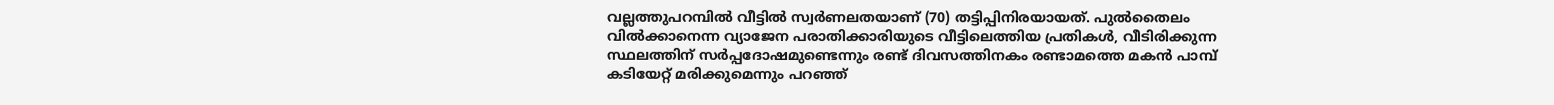വല്ലത്തുപറമ്പിൽ വീട്ടിൽ സ്വർണലതയാണ് (70) തട്ടിപ്പിനിരയായത്. പുൽതൈലം വിൽക്കാനെന്ന വ്യാജേന പരാതിക്കാരിയുടെ വീട്ടിലെത്തിയ പ്രതികൾ, വീടിരിക്കുന്ന സ്ഥലത്തിന് സർപ്പദോഷമുണ്ടെന്നും രണ്ട് ദിവസത്തിനകം രണ്ടാമത്തെ മകൻ പാമ്പ് കടിയേറ്റ് മരിക്കുമെന്നും പറഞ്ഞ്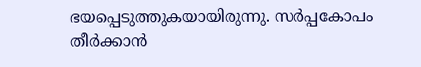ഭയപ്പെടുത്തുകയായിരുന്നു. സർപ്പകോപം തീർക്കാൻ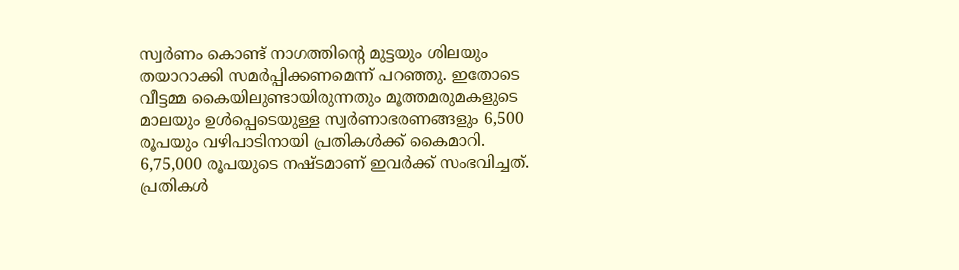സ്വർണം കൊണ്ട് നാഗത്തിന്റെ മുട്ടയും ശിലയും തയാറാക്കി സമർപ്പിക്കണമെന്ന് പറഞ്ഞു. ഇതോടെ വീട്ടമ്മ കൈയിലുണ്ടായിരുന്നതും മൂത്തമരുമകളുടെ മാലയും ഉൾപ്പെടെയുള്ള സ്വർണാഭരണങ്ങളും 6,500 രൂപയും വഴിപാടിനായി പ്രതികൾക്ക് കൈമാറി. 6,75,000 രൂപയുടെ നഷ്ടമാണ് ഇവർക്ക് സംഭവിച്ചത്. പ്രതികൾ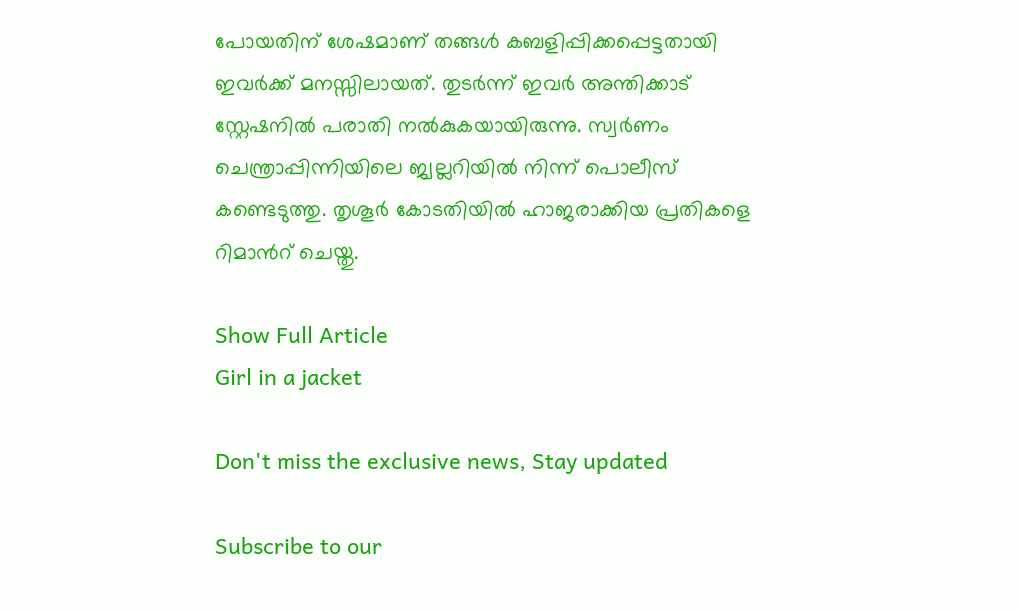പോയതിന് ശേഷമാണ് തങ്ങൾ കബളിപ്പിക്കപ്പെട്ടതായി ഇവർക്ക് മനസ്സിലായത്. തുടർന്ന് ഇവർ അന്തിക്കാട് സ്റ്റേഷനിൽ പരാതി നൽകുകയായിരുന്നു. സ്വർണം ചെന്ത്രാപ്പിന്നിയിലെ ജ്വല്ലറിയിൽ നിന്ന് പൊലീസ് കണ്ടെടുത്തു. തൃശൂർ കോടതിയിൽ ഹാജരാക്കിയ പ്രതികളെ റിമാൻറ് ചെയ്തു.

Show Full Article
Girl in a jacket

Don't miss the exclusive news, Stay updated

Subscribe to our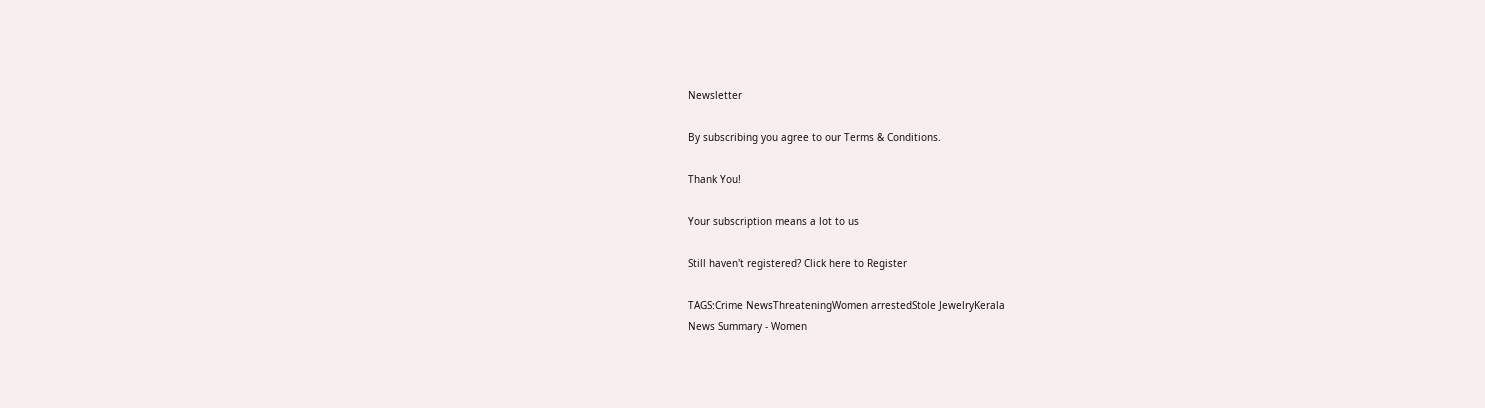Newsletter

By subscribing you agree to our Terms & Conditions.

Thank You!

Your subscription means a lot to us

Still haven't registered? Click here to Register

TAGS:Crime NewsThreateningWomen arrestedStole JewelryKerala
News Summary - Women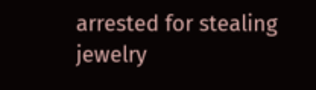arrested for stealing jewelry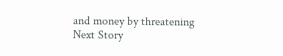and money by threatening
Next Story